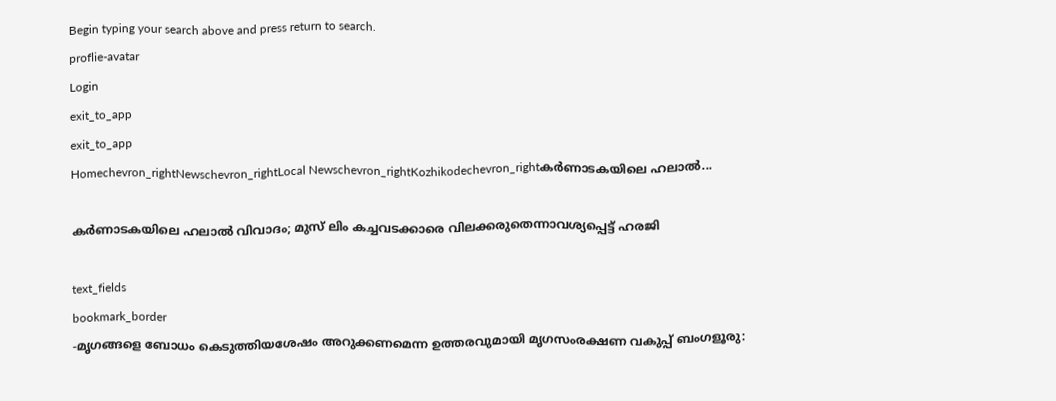Begin typing your search above and press return to search.
proflie-avatar
Login
exit_to_app
exit_to_app
Homechevron_rightNewschevron_rightLocal Newschevron_rightKozhikodechevron_rightകർണാടകയിലെ ഹലാൽ...

കർണാടകയിലെ ഹലാൽ വിവാദം; മുസ് ലിം കച്ചവടക്കാരെ വിലക്കരുതെന്നാവശ്യപ്പെട്ട് ഹരജി

text_fields
bookmark_border
-മൃഗങ്ങളെ ബോധം കെടുത്തിയശേഷം അറുക്കണമെന്ന ഉത്തരവുമായി മൃഗസംരക്ഷണ വകുപ്പ് ബംഗളൂരു: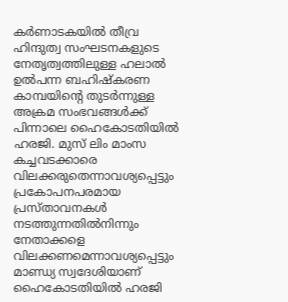കർണാടകയിൽ തീവ്ര ഹിന്ദുത്വ സംഘടനകളുടെ നേതൃത്വത്തിലുള്ള ഹലാൽ ഉൽപന്ന ബഹിഷ്കരണ കാമ്പയിന്‍റെ തുടർന്നുള്ള അക്രമ സംഭവങ്ങൾക്ക് പിന്നാലെ ഹൈകോടതിയിൽ ഹരജി. മുസ് ലിം മാംസ കച്ചവടക്കാരെ വിലക്കരുതെന്നാവശ്യപ്പെട്ടും പ്രകോപനപരമായ പ്രസ്താവനകൾ നടത്തുന്നതിൽനിന്നും നേതാക്കളെ വിലക്കണമെന്നാവശ്യപ്പെട്ടും മാണ്ഡ്യ സ്വദേശിയാണ് ഹൈകോടതിയിൽ ഹരജി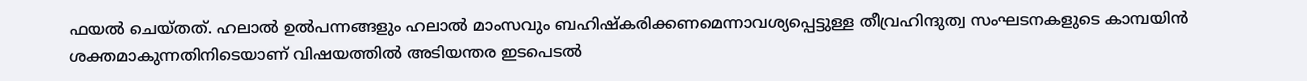ഫയൽ ചെയ്തത്. ഹലാൽ ഉൽപന്നങ്ങളും ഹലാൽ മാംസവും ബഹിഷ്കരിക്കണമെന്നാവശ്യപ്പെട്ടുള്ള തീവ്രഹിന്ദുത്വ സംഘടനകളുടെ കാമ്പയിൻ ശക്തമാകുന്നതിനിടെയാണ് വിഷയത്തിൽ അടിയന്തര ഇടപെടൽ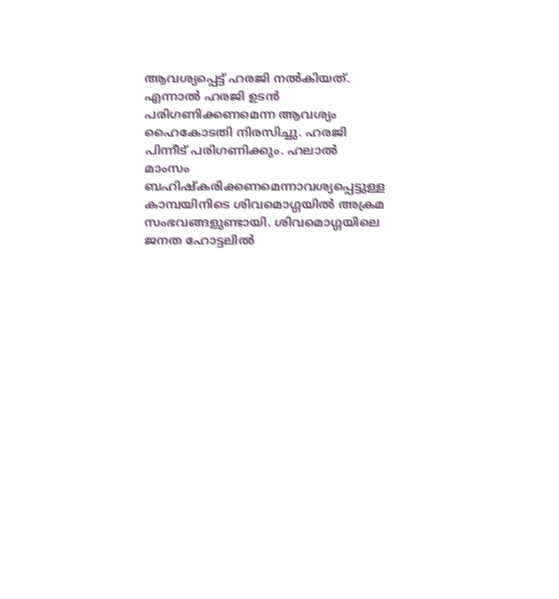ആവശ്യപ്പെട്ട് ഹരജി നൽകിയത്. എന്നാല്‍ ഹരജി ഉടൻ പരിഗണിക്കണമെന്ന ആവശ്യം ഹൈകോടതി നിരസിച്ചു. ഹരജി പിന്നീട് പരിഗണിക്കും. ഹലാൽ മാംസം ബഹിഷ്കരിക്കണമെന്നാവശ്യപ്പെട്ടുള്ള കാമ്പയിനിടെ ശിവമൊഗ്ഗയിൽ അക്രമ സംഭവങ്ങളുണ്ടായി. ശിവമൊഗ്ഗയിലെ ജനത ഹോട്ടലിൽ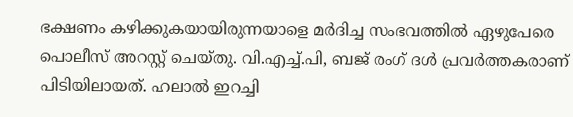ഭക്ഷണം കഴിക്കുകയായിരുന്നയാളെ മർദിച്ച സംഭവത്തിൽ ഏഴുപേരെ പൊലീസ് അറസ്റ്റ് ചെയ്തു. വി.എച്ച്.പി, ബജ് രംഗ് ദൾ പ്രവർത്തകരാണ് പിടിയിലായത്. ഹലാൽ ഇറച്ചി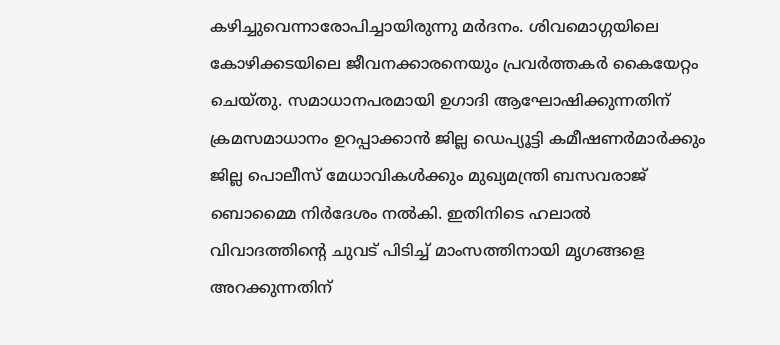കഴിച്ചുവെന്നാരോപിച്ചായിരുന്നു മർദനം. ശിവമൊഗ്ഗയിലെ കോഴിക്കടയിലെ ജീവനക്കാരനെയും പ്രവർത്തകർ കൈയേറ്റം ചെയ്തു. സമാധാനപരമായി ഉഗാദി ആഘോഷിക്കുന്നതിന് ക്രമസമാധാനം ഉറപ്പാക്കാൻ ജില്ല ഡെപ്യൂട്ടി കമീഷണർമാർക്കും ജില്ല പൊലീസ് മേധാവികൾക്കും മുഖ്യമന്ത്രി ബസവരാജ് ബൊമ്മൈ നിർദേശം നൽകി. ഇതിനിടെ ഹലാൽ വിവാദത്തിന്‍റെ ചുവട് പിടിച്ച് മാംസത്തിനായി മൃഗങ്ങളെ അറക്കുന്നതിന്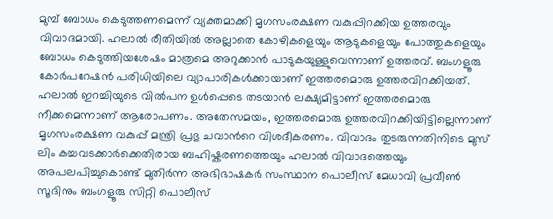മുമ്പ് ബോധം കെടുത്തണമെന്ന് വ്യക്തമാക്കി മൃഗസംരക്ഷണ വകുപ്പിറക്കിയ ഉത്തരവും വിവാദമായി. ഹലാൽ രീതിയിൽ അല്ലാതെ കോഴികളെയും ആടുകളെയും പോത്തുകളെയും ബോധം കെടുത്തിയശേഷം മാത്രമെ അറുക്കാൻ പാടുകയുള്ളുവെന്നാണ് ഉത്തരവ്. ബംഗളൂരു കോർപറേഷൻ പരിധിയിലെ വ്യാപാരികൾക്കായാണ് ഇത്തരമൊരു ഉത്തരവിറക്കിയത്. ഹലാൽ ഇറച്ചിയുടെ വിൽപന ഉൾപ്പെടെ തടയാൻ ലക്ഷ്യമിട്ടാണ് ഇത്തരമൊരു നീക്കമെന്നാണ് ആരോപണം. അതേസമയം, ഇത്തരമൊരു ഉത്തരവിറക്കിയിട്ടില്ലെന്നാണ് മൃഗസംരക്ഷണ വകുപ്പ് മന്ത്രി പ്രഭു ചവാന്‍റെ വിശദീകരണം. വിവാദം തുടരുന്നതിനിടെ മുസ് ലിം കച്ചവടക്കാർക്കെതിരായ ബഹിഷ്കരണത്തെയും ഹലാൽ വിവാദത്തെയും അപലപിച്ചുകൊണ്ട് മുതിർന്ന അഭിഭാഷകർ സംസ്ഥാന പൊലീസ് മേധാവി പ്രവീൺ സൂദിനും ബംഗളൂരു സിറ്റി പൊലീസ്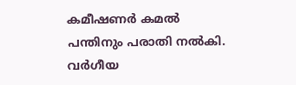കമീഷണർ കമൽ പന്തിനും പരാതി നൽകി. വർഗീയ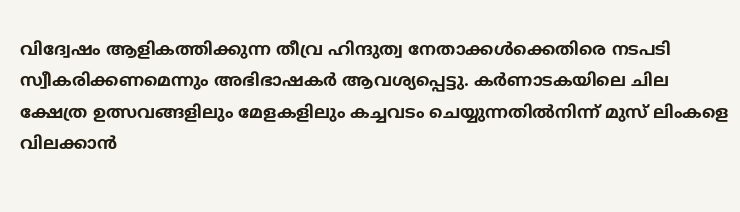വിദ്വേഷം ആളികത്തിക്കുന്ന തീവ്ര ഹിന്ദുത്വ നേതാക്കൾക്കെതിരെ നടപടി സ്വീകരിക്കണമെന്നും അഭിഭാഷകർ ആവശ്യപ്പെട്ടു. കർണാടകയിലെ ചില ക്ഷേത്ര ഉത്സവങ്ങളിലും മേളകളിലും കച്ചവടം ചെയ്യുന്നതിൽനിന്ന് മുസ് ലിംകളെ വിലക്കാൻ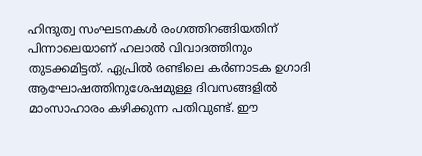ഹിന്ദുത്വ സംഘടനകൾ രംഗത്തിറങ്ങിയതിന് പിന്നാലെയാണ് ഹലാൽ വിവാദത്തിനും തുടക്കമിട്ടത്. ഏപ്രിൽ രണ്ടിലെ കർണാടക ഉഗാദി ആഘോഷത്തിനുശേഷമുള്ള ദിവസങ്ങളിൽ മാംസാഹാരം കഴിക്കുന്ന പതിവുണ്ട്. ഈ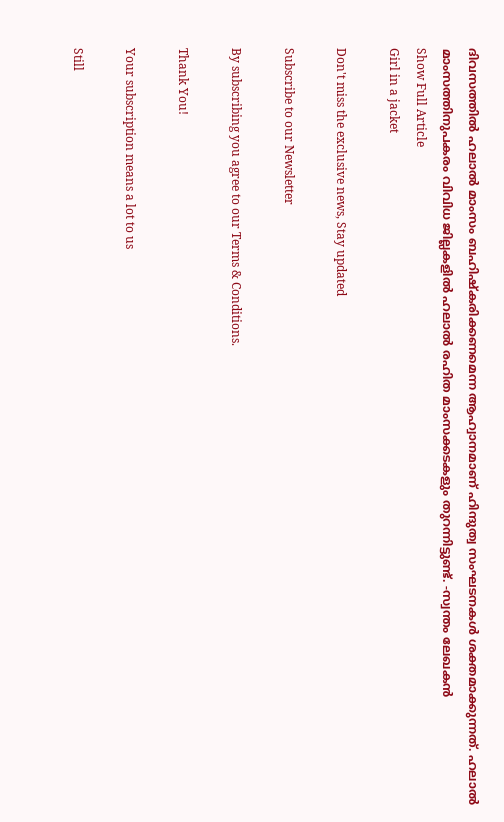ദിവസത്തിൽ ഹലാൽ മാംസം ബഹിഷ്കരിക്കണമെന്ന ആഹ്വാനമാണ് ഹിന്ദുത്വ സംഘടനകൾ ശക്തമാക്കുന്നത്. ഹലാല്‍ മാംസത്തിനുപകരം വിവിധ ജില്ലകളിൽ ഹലാല്‍ രഹിത മാംസക്കടകളും തുറന്നിട്ടുണ്ട്. -സ്വന്തം ലേഖകൻ
Show Full Article
Girl in a jacket

Don't miss the exclusive news, Stay updated

Subscribe to our Newsletter

By subscribing you agree to our Terms & Conditions.

Thank You!

Your subscription means a lot to us

Still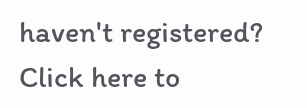haven't registered? Click here to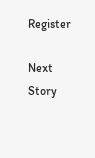Register

Next Story